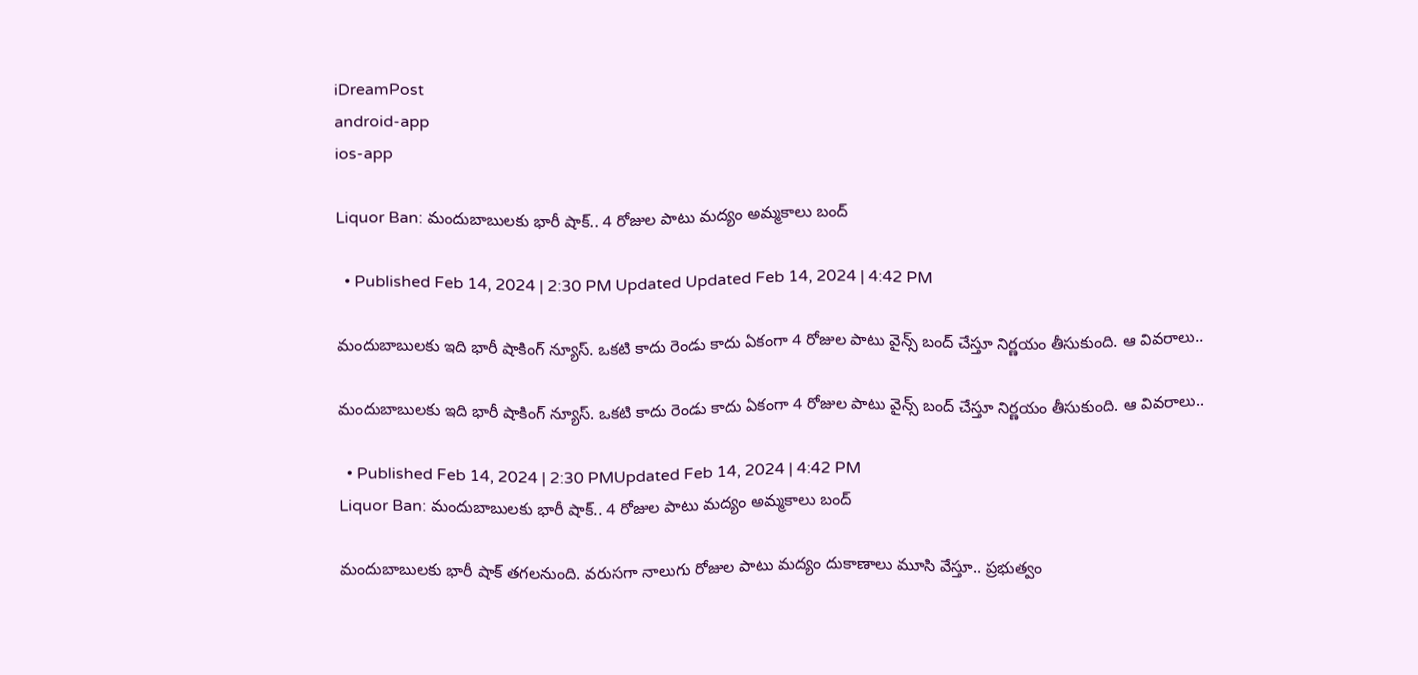iDreamPost
android-app
ios-app

Liquor Ban: మందుబాబులకు భారీ షాక్‌.. 4 రోజుల పాటు మద్యం అమ్మకాలు బంద్‌

  • Published Feb 14, 2024 | 2:30 PM Updated Updated Feb 14, 2024 | 4:42 PM

మందుబాబులకు ఇది భారీ షాకింగ్‌ న్యూస్‌. ఒకటి కాదు రెండు కాదు ఏకంగా 4 రోజుల పాటు వైన్స్‌ బంద్‌ చేస్తూ నిర్ణయం తీసుకుంది. ఆ వివరాలు..

మందుబాబులకు ఇది భారీ షాకింగ్‌ న్యూస్‌. ఒకటి కాదు రెండు కాదు ఏకంగా 4 రోజుల పాటు వైన్స్‌ బంద్‌ చేస్తూ నిర్ణయం తీసుకుంది. ఆ వివరాలు..

  • Published Feb 14, 2024 | 2:30 PMUpdated Feb 14, 2024 | 4:42 PM
Liquor Ban: మందుబాబులకు భారీ షాక్‌.. 4 రోజుల పాటు మద్యం అమ్మకాలు బంద్‌

మందుబాబులకు భారీ షాక్‌ తగలనుంది. వరుసగా నాలుగు రోజుల పాటు మద్యం దుకాణాలు మూసి వేస్తూ.. ప్రభుత్వం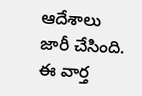ఆదేశాలు జారీ చేసింది. ఈ వార్త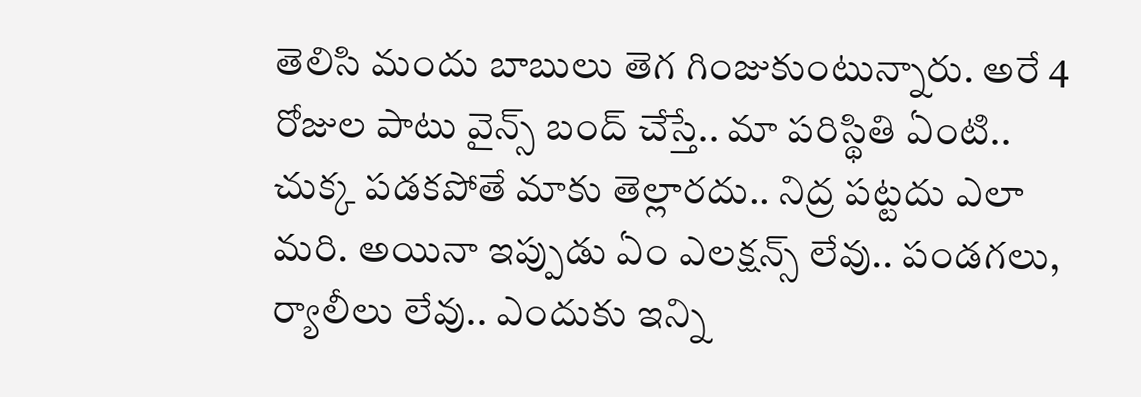తెలిసి మందు బాబులు తెగ గింజుకుంటున్నారు. అరే 4 రోజుల పాటు వైన్స్‌ బంద్‌ చేస్తే.. మా పరిస్థితి ఏంటి.. చుక్క పడకపోతే మాకు తెల్లారదు.. నిద్ర పట్టదు ఎలా మరి. అయినా ఇప్పుడు ఏం ఎలక్షన్స్‌ లేవు.. పండగలు, ర్యాలీలు లేవు.. ఎందుకు ఇన్ని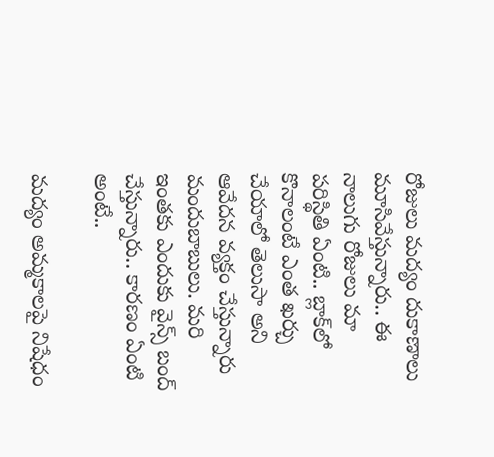రోజులు మద్యం దుకాణాలు మూసివేస్తున్నారు.. ఈ నాలుగు రోజులు మా పరిస్థితి ఏంటి.. బ్లాక్‌లో కొనాలంటే ఎంత ఖర్చు చేయాలో తెలుసా అని ఆవేదన వ్యక్తం చేస్తున్నారు మందుబాబులు. మరి ఇంతకు ఎందుకు వైన్స్‌ బంద్‌ చేస్తున్నారు.. కారణం ఏంటి అంటే..

మద్యం అ‍మ్మకాలపై నిషేధం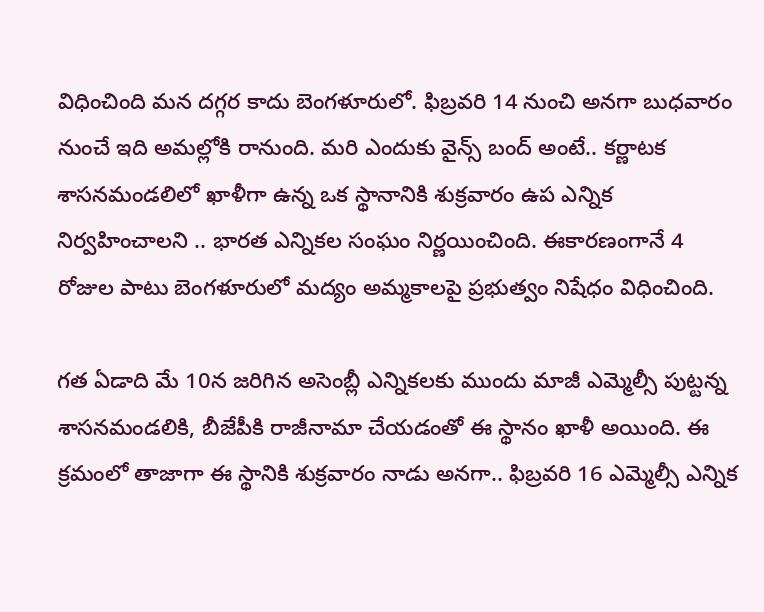విధించింది మన దగ్గర కాదు బెంగళూరులో. ఫిబ్రవరి 14 నుంచి అనగా బుధవారం నుంచే ఇది అమల్లోకి రానుంది. మరి ఎందుకు వైన్స్‌ బంద్‌ అంటే.. కర్ణాటక శాసనమండలిలో ఖాళీగా ఉన్న ఒక స్థానానికి శుక్రవారం ఉప ఎన్నిక నిర్వహించాలని .. భారత ఎన్నికల సంఘం నిర్ణయించింది. ఈకారణంగానే 4 రోజుల పాటు బెంగళూరులో మద్యం అమ్మకాలపై ప్రభుత్వం నిషేధం విధించింది.

గత ఏడాది మే 10న జరిగిన అసెంబ్లీ ఎన్నికలకు ముందు మాజీ ఎమ్మెల్సీ పుట్టన్న శాసనమండలికి, బీజేపీకి రాజీనామా చేయడంతో ఈ స్థానం ఖాళీ అయింది. ఈ క్రమంలో తాజాగా ఈ స్థానికి శుక్రవారం నాడు అనగా.. ఫిబ్రవరి 16 ఎమ్మెల్సీ ఎన్నిక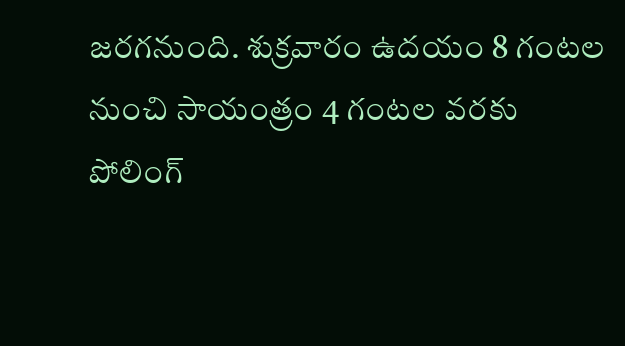జరగనుంది. శుక్రవారం ఉదయం 8 గంటల నుంచి సాయంత్రం 4 గంటల వరకు పోలింగ్‌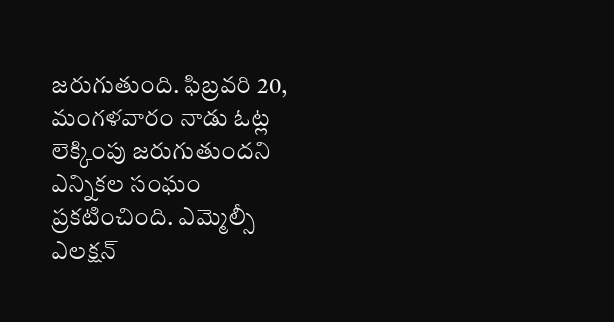జరుగుతుంది. ఫిబ్రవరి 20, మంగళవారం నాడు ఓట్ల లెక్కింపు జరుగుతుందని ఎన్నికల సంఘం ప్రకటించింది. ఎమ్మెల్సీ ఎలక్షన్‌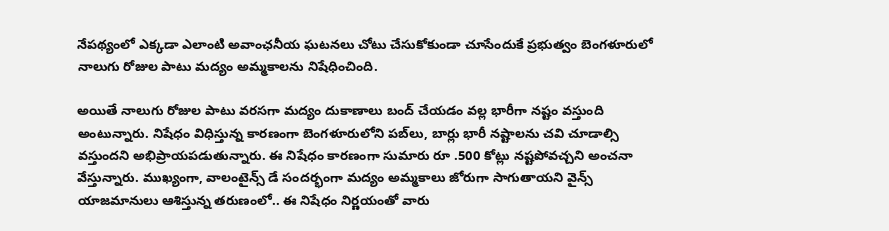నేపథ్యంలో ఎక్కడా ఎలాంటి అవాంఛనీయ ఘటనలు చోటు చేసుకోకుండా చూసేందుకే ప్రభుత్వం బెంగళూరులో నాలుగు రోజుల పాటు మద్యం అమ్మకాలను నిషేధించింది.

అయితే నాలుగు రోజుల పాటు వరసగా మద్యం దుకాణాలు బంద్‌ చేయడం వల్ల భారీగా నష్టం వస్తుంది అంటున్నారు. నిషేధం విధిస్తున్న కారణంగా బెంగళూరులోని పబ్‌లు, బార్లు భారీ నష్టాలను చవి చూడాల్సి వస్తుందని అభిప్రాయపడుతున్నారు. ఈ నిషేధం కారణంగా సుమారు రూ .500 కోట్లు నష్టపోవచ్చని అంచనా వేస్తున్నారు. ముఖ్యంగా, వాలంటైన్స్ డే సందర్భంగా మద్యం అమ్మకాలు జోరుగా సాగుతాయని వైన్స్‌ యాజమానులు ఆశిస్తున్న తరుణంలో.. ఈ నిషేధం నిర్ణయంతో వారు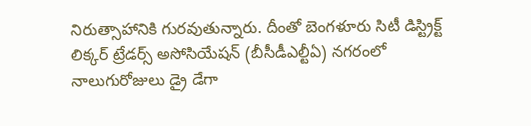నిరుత్సాహానికి గురవుతున్నారు. దీంతో బెంగళూరు సిటీ డిస్ట్రిక్ట్ లిక్కర్ ట్రేడర్స్ అసోసియేషన్ (బీసీడీఎల్టీఏ) నగరంలో నాలుగురోజులు డ్రై డేగా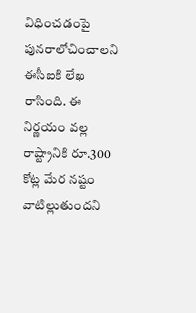విధించడంపై పునరాలోచించాలని ఈసీఐకి లేఖ రాసింది. ఈ నిర్ణయం వల్ల రాష్ట్రానికి రూ.300 కోట్ల మేర నష్టం వాటిల్లుతుందని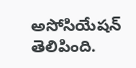అసోసియేషన్ తెలిపింది.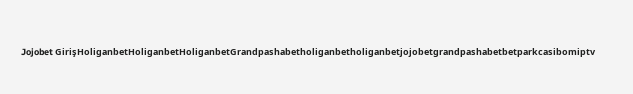Jojobet GirişHoliganbetHoliganbetHoliganbetGrandpashabetholiganbetholiganbetjojobetgrandpashabetbetparkcasibomiptv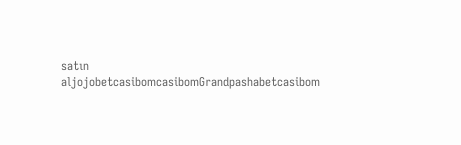satın aljojobetcasibomcasibomGrandpashabetcasibom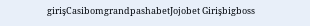girişCasibomgrandpashabetJojobet Girişbigboss